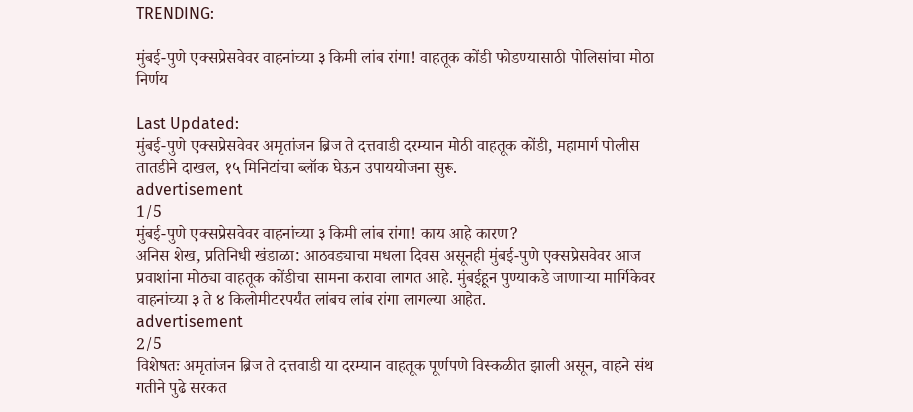TRENDING:

मुंबई-पुणे एक्सप्रेसवेवर वाहनांच्या ३ किमी लांब रांगा! वाहतूक कोंडी फोडण्यासाठी पोलिसांचा मोठा निर्णय

Last Updated:
मुंबई-पुणे एक्सप्रेसवेवर अमृतांजन ब्रिज ते दत्तवाडी दरम्यान मोठी वाहतूक कोंडी, महामार्ग पोलीस तातडीने दाखल, १५ मिनिटांचा ब्लॉक घेऊन उपाययोजना सुरू.
advertisement
1/5
मुंबई-पुणे एक्सप्रेसवेवर वाहनांच्या ३ किमी लांब रांगा! काय आहे कारण?
अनिस शेख, प्रतिनिधी खंडाळा: आठवड्याचा मधला दिवस असूनही मुंबई-पुणे एक्सप्रेसवेवर आज प्रवाशांना मोठ्या वाहतूक कोंडीचा सामना करावा लागत आहे. मुंबईहून पुण्याकडे जाणाऱ्या मार्गिकेवर वाहनांच्या ३ ते ४ किलोमीटरपर्यंत लांबच लांब रांगा लागल्या आहेत.
advertisement
2/5
विशेषतः अमृतांजन ब्रिज ते दत्तवाडी या दरम्यान वाहतूक पूर्णपणे विस्कळीत झाली असून, वाहने संथ गतीने पुढे सरकत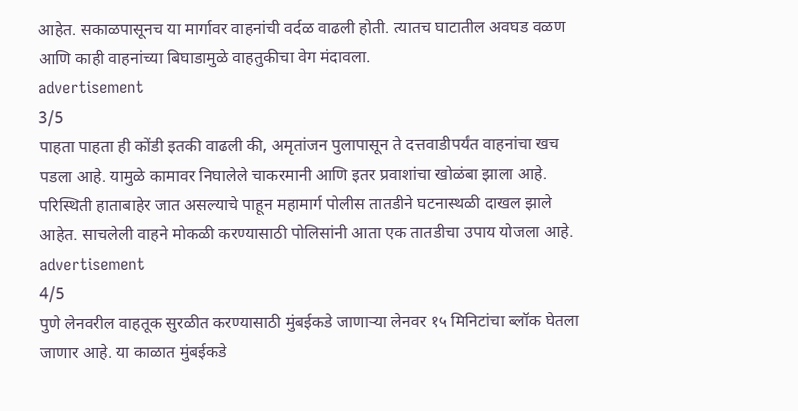आहेत. सकाळपासूनच या मार्गावर वाहनांची वर्दळ वाढली होती. त्यातच घाटातील अवघड वळण आणि काही वाहनांच्या बिघाडामुळे वाहतुकीचा वेग मंदावला.
advertisement
3/5
पाहता पाहता ही कोंडी इतकी वाढली की, अमृतांजन पुलापासून ते दत्तवाडीपर्यंत वाहनांचा खच पडला आहे. यामुळे कामावर निघालेले चाकरमानी आणि इतर प्रवाशांचा खोळंबा झाला आहे. परिस्थिती हाताबाहेर जात असल्याचे पाहून महामार्ग पोलीस तातडीने घटनास्थळी दाखल झाले आहेत. साचलेली वाहने मोकळी करण्यासाठी पोलिसांनी आता एक तातडीचा उपाय योजला आहे.
advertisement
4/5
पुणे लेनवरील वाहतूक सुरळीत करण्यासाठी मुंबईकडे जाणाऱ्या लेनवर १५ मिनिटांचा ब्लॉक घेतला जाणार आहे. या काळात मुंबईकडे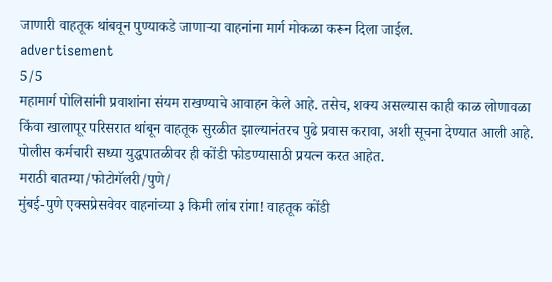जाणारी वाहतूक थांबवून पुण्याकडे जाणाऱ्या वाहनांना मार्ग मोकळा करून दिला जाईल.
advertisement
5/5
महामार्ग पोलिसांनी प्रवाशांना संयम राखण्याचे आवाहन केले आहे. तसेच, शक्य असल्यास काही काळ लोणावळा किंवा खालापूर परिसरात थांबून वाहतूक सुरळीत झाल्यानंतरच पुढे प्रवास करावा, अशी सूचना देण्यात आली आहे. पोलीस कर्मचारी सध्या युद्धपातळीवर ही कोंडी फोडण्यासाठी प्रयत्न करत आहेत.
मराठी बातम्या/फोटोगॅलरी/पुणे/
मुंबई-पुणे एक्सप्रेसवेवर वाहनांच्या ३ किमी लांब रांगा! वाहतूक कोंडी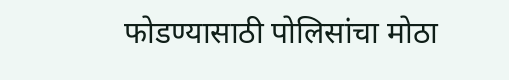फोडण्यासाठी पोलिसांचा मोठा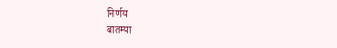निर्णय
बातम्या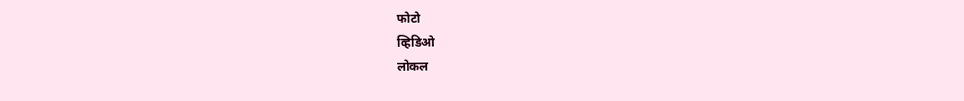फोटो
व्हिडिओ
लोकल